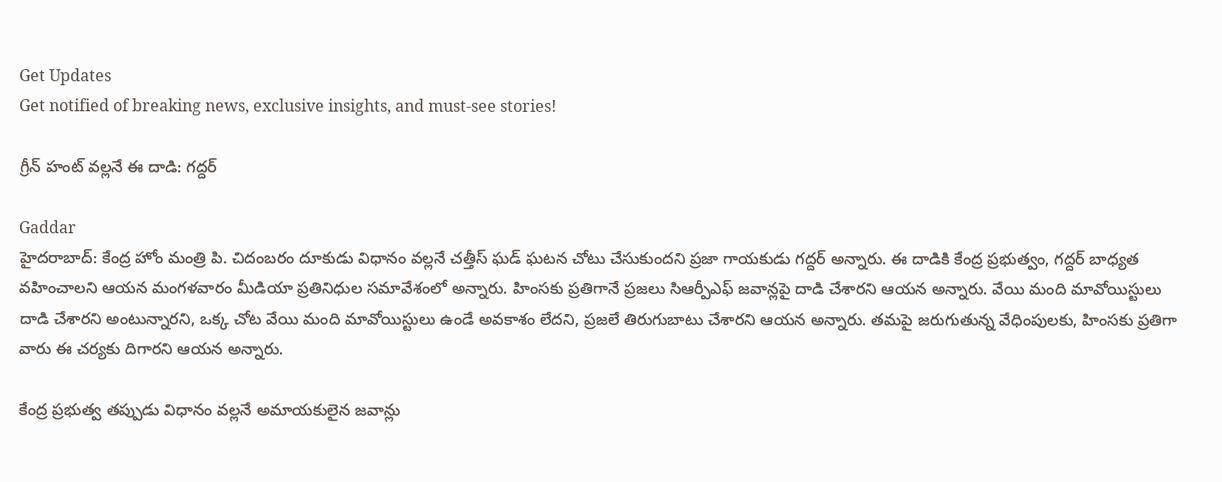Get Updates
Get notified of breaking news, exclusive insights, and must-see stories!

గ్రీన్ హంట్ వల్లనే ఈ దాడి: గద్దర్

Gaddar
హైదరాబాద్: కేంద్ర హోం మంత్రి పి. చిదంబరం దూకుడు విధానం వల్లనే చత్తీస్ ఘడ్ ఘటన చోటు చేసుకుందని ప్రజా గాయకుడు గద్దర్ అన్నారు. ఈ దాడికి కేంద్ర ప్రభుత్వం, గద్దర్ బాధ్యత వహించాలని ఆయన మంగళవారం మీడియా ప్రతినిధుల సమావేశంలో అన్నారు. హింసకు ప్రతిగానే ప్రజలు సిఆర్పీఎఫ్ జవాన్లపై దాడి చేశారని ఆయన అన్నారు. వేయి మంది మావోయిస్టులు దాడి చేశారని అంటున్నారని, ఒక్క చోట వేయి మంది మావోయిస్టులు ఉండే అవకాశం లేదని, ప్రజలే తిరుగుబాటు చేశారని ఆయన అన్నారు. తమపై జరుగుతున్న వేధింపులకు, హింసకు ప్రతిగా వారు ఈ చర్యకు దిగారని ఆయన అన్నారు.

కేంద్ర ప్రభుత్వ తప్పుడు విధానం వల్లనే అమాయకులైన జవాన్లు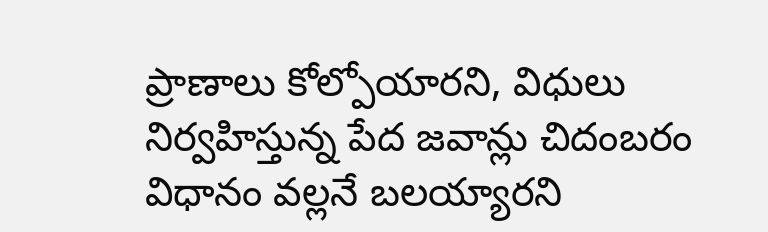ప్రాణాలు కోల్పోయారని, విధులు నిర్వహిస్తున్న పేద జవాన్లు చిదంబరం విధానం వల్లనే బలయ్యారని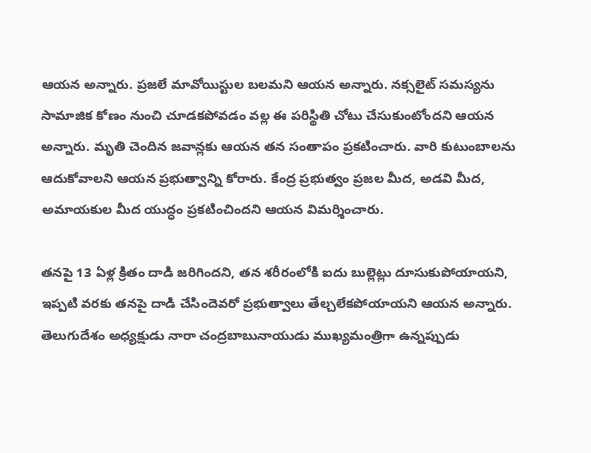ఆయన అన్నారు. ప్రజలే మావోయిస్టుల బలమని ఆయన అన్నారు. నక్సలైట్ సమస్యను సామాజిక కోణం నుంచి చూడకపోవడం వల్ల ఈ పరిస్థితి చోటు చేసుకుంటోందని ఆయన అన్నారు. మృతి చెందిన జవాన్లకు ఆయన తన సంతాపం ప్రకటించారు. వారి కుటుంబాలను ఆదుకోవాలని ఆయన ప్రభుత్వాన్ని కోరారు. కేంద్ర ప్రభుత్వం ప్రజల మీద, అడవి మీద, అమాయకుల మీద యుద్ధం ప్రకటించిందని ఆయన విమర్శించారు.

తనపై 13 ఏళ్ల క్రితం దాడి జరిగిందని, తన శరీరంలోకి ఐదు బుల్లెట్లు దూసుకుపోయాయని, ఇప్పటి వరకు తనపై దాడి చేసిందెవరో ప్రభుత్వాలు తేల్చలేకపోయాయని ఆయన అన్నారు. తెలుగుదేశం అధ్యక్షుడు నారా చంద్రబాబునాయుడు ముఖ్యమంత్రిగా ఉన్నప్పుడు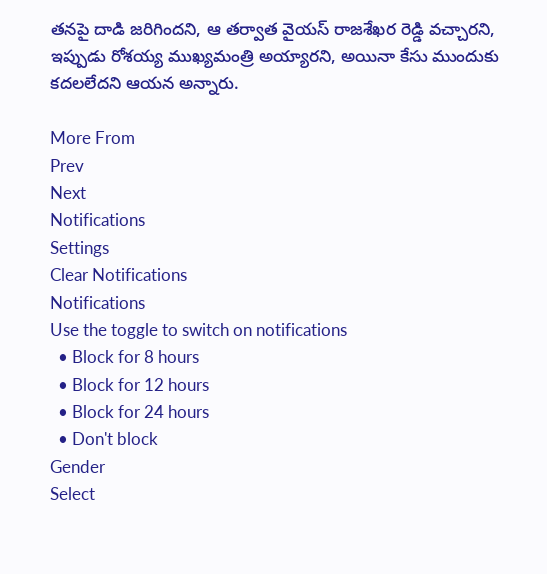తనపై దాడి జరిగిందని, ఆ తర్వాత వైయస్ రాజశేఖర రెడ్డి వచ్చారని, ఇప్పుడు రోశయ్య ముఖ్యమంత్రి అయ్యారని, అయినా కేసు ముందుకు కదలలేదని ఆయన అన్నారు.

More From
Prev
Next
Notifications
Settings
Clear Notifications
Notifications
Use the toggle to switch on notifications
  • Block for 8 hours
  • Block for 12 hours
  • Block for 24 hours
  • Don't block
Gender
Select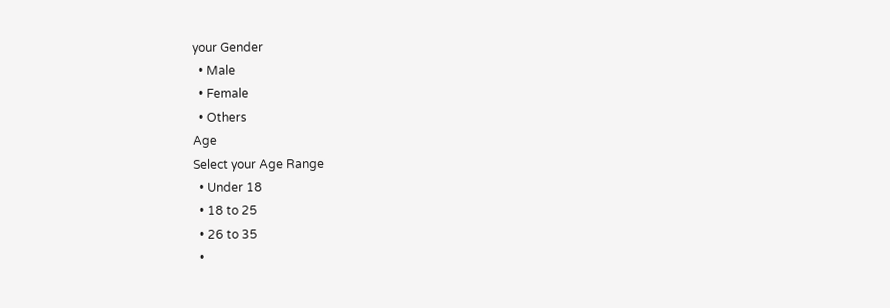your Gender
  • Male
  • Female
  • Others
Age
Select your Age Range
  • Under 18
  • 18 to 25
  • 26 to 35
  •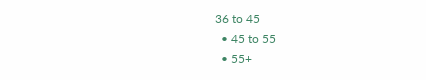36 to 45
  • 45 to 55
  • 55+